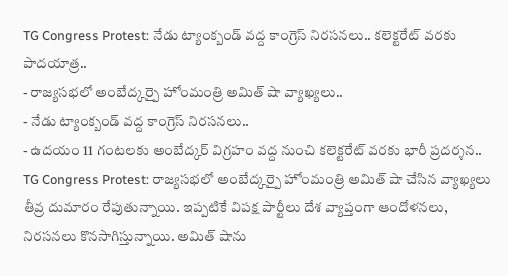TG Congress Protest: నేడు ట్యాంక్బండ్ వద్ద కాంగ్రెస్ నిరసనలు.. కలెక్టరేట్ వరకు పాదయాత్ర..
- రాజ్యసభలో అంబేద్కర్పై హోంమంత్రి అమిత్ షా వ్యాఖ్యలు..
- నేడు ట్యాంక్బండ్ వద్ద కాంగ్రెస్ నిరసనలు..
- ఉదయం 11 గంటలకు అంబేద్కర్ విగ్రహం వద్ద నుంచి కలెక్టరేట్ వరకు భారీ ప్రదర్శన..
TG Congress Protest: రాజ్యసభలో అంబేద్కర్పై హోంమంత్రి అమిత్ షా చేసిన వ్యాఖ్యలు తీవ్ర దుమారం రేపుతున్నాయి. ఇప్పటికే విపక్ష పార్టీలు దేశ వ్యాప్తంగా ఆందోళనలు, నిరసనలు కొనసాగిస్తున్నాయి. అమిత్ షాను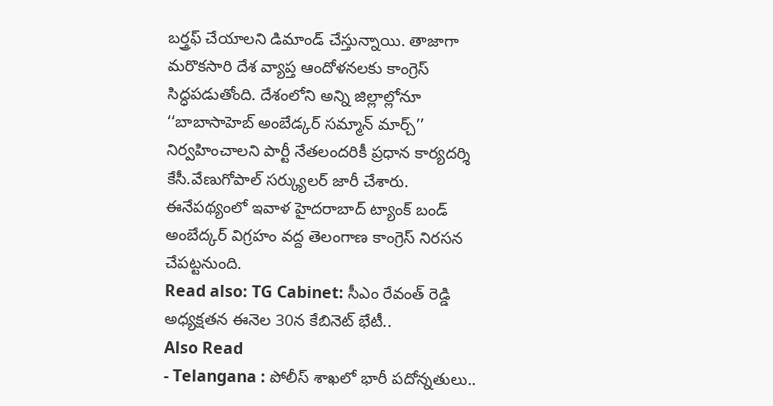బర్త్రఫ్ చేయాలని డిమాండ్ చేస్తున్నాయి. తాజాగా మరొకసారి దేశ వ్యాప్త ఆందోళనలకు కాంగ్రెస్ సిద్ధపడుతోంది. దేశంలోని అన్ని జిల్లాల్లోనూ ‘‘బాబాసాహెబ్ అంబేడ్కర్ సమ్మాన్ మార్చ్’’ నిర్వహించాలని పార్టీ నేతలందరికీ ప్రధాన కార్యదర్శి కేసీ.వేణుగోపాల్ సర్క్యులర్ జారీ చేశారు. ఈనేపథ్యంలో ఇవాళ హైదరాబాద్ ట్యాంక్ బండ్ అంబేద్కర్ విగ్రహం వద్ద తెలంగాణ కాంగ్రెస్ నిరసన చేపట్టనుంది.
Read also: TG Cabinet: సీఎం రేవంత్ రెడ్డి అధ్యక్షతన ఈనెల 30న కేబినెట్ భేటీ..
Also Read
- Telangana : పోలీస్ శాఖలో భారీ పదోన్నతులు..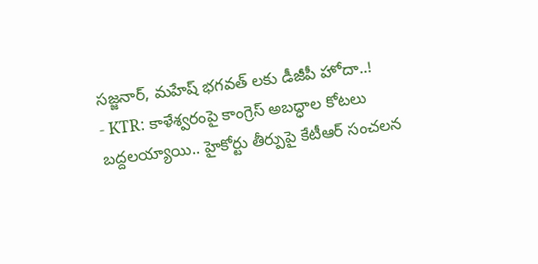సజ్జనార్, మహేష్ భగవత్ లకు డీజీపీ హోదా..!
- KTR: కాళేశ్వరంపై కాంగ్రెస్ అబద్ధాల కోటలు బద్దలయ్యాయి.. హైకోర్టు తీర్పుపై కేటీఆర్ సంచలన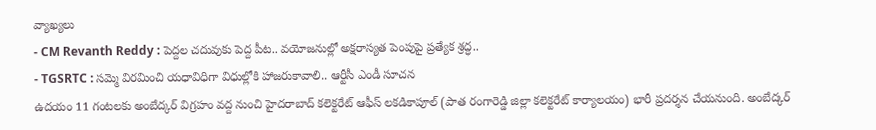వ్యాఖ్యలు
- CM Revanth Reddy : పెద్దల చదువుకు పెద్ద పీట.. వయోజనుల్లో అక్షరాస్యత పెంపుపై ప్రత్యేక శ్రద్ధ..
- TGSRTC : సమ్మె విరమించి యధావిధిగా విధుల్లోకి హాజరుకావాలి.. ఆర్టీసీ ఎండీ సూచన
ఉదయం 11 గంటలకు అంబేద్కర్ విగ్రహం వద్ద నుంచి హైదరాబాద్ కలెక్టరేట్ ఆఫీస్ లకడికాపూల్ (పాత రంగారెడ్డి జిల్లా కలెక్టరేట్ కార్యాలయం) భారీ ప్రదర్శన చేయనుంది. అంబేద్కర్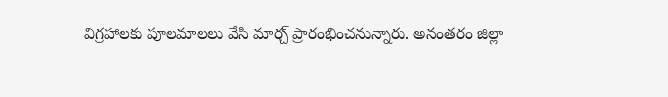విగ్రహాలకు పూలమాలలు వేసి మార్చ్ ప్రారంభించనున్నారు. అనంతరం జిల్లా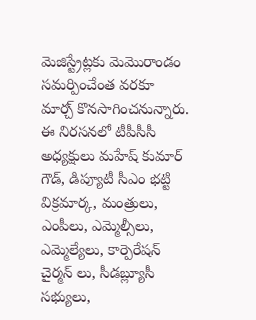మెజిస్ట్రేట్లకు మెమొరాండం సమర్పించేంత వరకూ మార్చ్ కొనసాగించనున్నారు. ఈ నిరసనలో టీపీసీసీ అధ్యక్షులు మహేష్ కుమార్ గౌడ్, డిప్యూటీ సీఎం భట్టి విక్రమార్క, మంత్రులు, ఎంపీలు, ఎమ్మెల్సీలు, ఎమ్మెల్యేలు, కార్పెరేషన్ చైర్మన్ లు, సీడబ్ల్యూసీ సభ్యులు,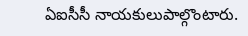ఏఐసీసీ నాయకులుపాల్గొంటారు.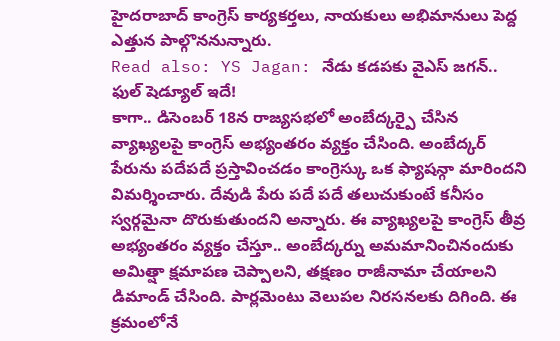హైదరాబాద్ కాంగ్రెస్ కార్యకర్తలు, నాయకులు అభిమానులు పెద్ద ఎత్తున పాల్గొననున్నారు.
Read also: YS Jagan: నేడు కడపకు వైఎస్ జగన్.. ఫుల్ షెడ్యూల్ ఇదే!
కాగా.. డిసెంబర్ 18న రాజ్యసభలో అంబేద్కర్పై చేసిన వ్యాఖ్యలపై కాంగ్రెస్ అభ్యంతరం వ్యక్తం చేసింది. అంబేద్కర్ పేరును పదేపదే ప్రస్తావించడం కాంగ్రెస్కు ఒక ఫ్యాషన్గా మారిందని విమర్శించారు. దేవుడి పేరు పదే పదే తలుచుకుంటే కనీసం స్వర్గమైనా దొరుకుతుందని అన్నారు. ఈ వ్యాఖ్యలపై కాంగ్రెస్ తీవ్ర అభ్యంతరం వ్యక్తం చేస్తూ.. అంబేద్కర్ను అమమానించినందుకు అమిత్షా క్షమాపణ చెప్పాలని, తక్షణం రాజీనామా చేయాలని డిమాండ్ చేసింది. పార్లమెంటు వెలుపల నిరసనలకు దిగింది. ఈ క్రమంలోనే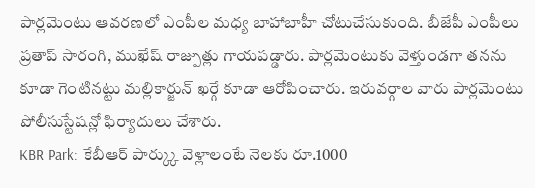పార్లమెంటు ఆవరణలో ఎంపీల మధ్య బాహాబాహీ చోటుచేసుకుంది. బీజేపీ ఎంపీలు ప్రతాప్ సారంగి, ముఖేష్ రాజ్పుత్లు గాయపడ్డారు. పార్లమెంటుకు వెళ్తుండగా తనను కూడా గెంటినట్టు మల్లికార్జున్ ఖర్గే కూడా ఆరోపించారు. ఇరువర్గాల వారు పార్లమెంటు పోలీసుస్టేషన్లో ఫిర్యాదులు చేశారు.
KBR Park: కేబీఆర్ పార్క్కు వెళ్లాలంటే నెలకు రూ.1000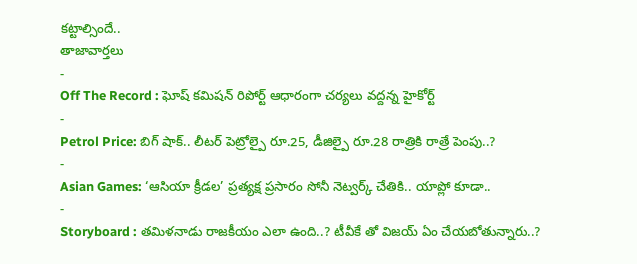కట్టాల్సిందే..
తాజావార్తలు
-
Off The Record : ఘోష్ కమిషన్ రిపోర్ట్ ఆధారంగా చర్యలు వద్దన్న హైకోర్ట్
-
Petrol Price: బిగ్ షాక్.. లీటర్ పెట్రోల్పై రూ.25, డీజిల్పై రూ.28 రాత్రికి రాత్రే పెంపు..?
-
Asian Games: ‘ఆసియా క్రీడల’ ప్రత్యక్ష ప్రసారం సోనీ నెట్వర్క్ చేతికి.. యాప్లో కూడా..
-
Storyboard : తమిళనాడు రాజకీయం ఎలా ఉంది..? టీవీకే తో విజయ్ ఏం చేయబోతున్నారు..?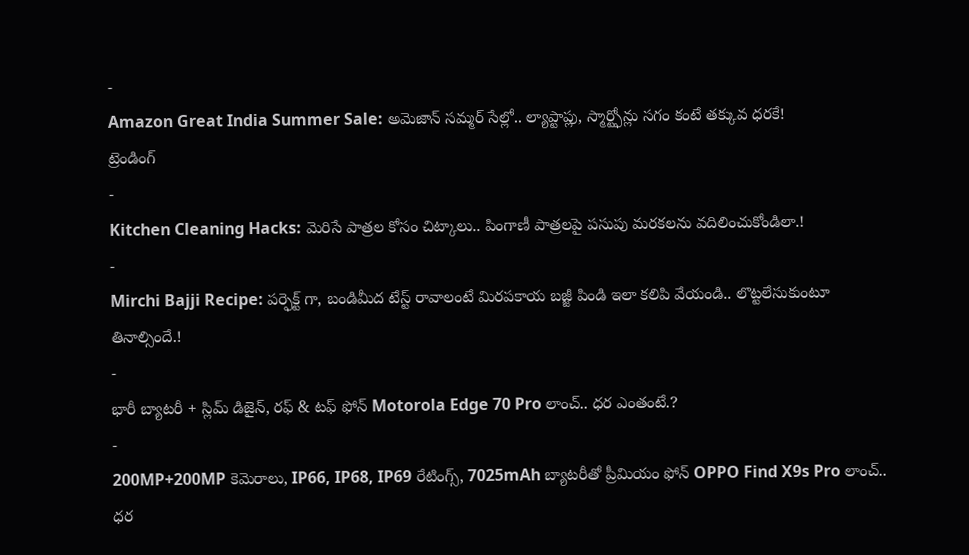-
Amazon Great India Summer Sale: అమెజాన్ సమ్మర్ సేల్లో.. ల్యాప్టాప్లు, స్మార్ట్ఫోన్లు సగం కంటే తక్కువ ధరకే!
ట్రెండింగ్
-
Kitchen Cleaning Hacks: మెరిసే పాత్రల కోసం చిట్కాలు.. పింగాణీ పాత్రలపై పసుపు మరకలను వదిలించుకోండిలా.!
-
Mirchi Bajji Recipe: పర్ఫెక్ట్ గా, బండిమీద టేస్ట్ రావాలంటే మిరపకాయ బజ్జీ పిండి ఇలా కలిపి వేయండి.. లొట్టలేసుకుంటూ తినాల్సిందే.!
-
భారీ బ్యాటరీ + స్లిమ్ డిజైన్, రఫ్ & టఫ్ ఫోన్ Motorola Edge 70 Pro లాంచ్.. ధర ఎంతంటే.?
-
200MP+200MP కెమెరాలు, IP66, IP68, IP69 రేటింగ్స్, 7025mAh బ్యాటరీతో ప్రీమియం ఫోన్ OPPO Find X9s Pro లాంచ్.. ధర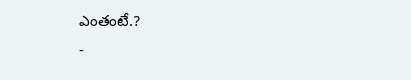ఎంతంటే.?
-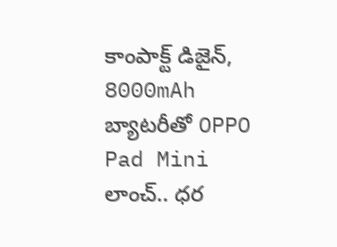కాంపాక్ట్ డిజైన్, 8000mAh బ్యాటరీతో OPPO Pad Mini లాంచ్.. ధర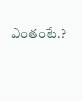ఎంతంటే.?